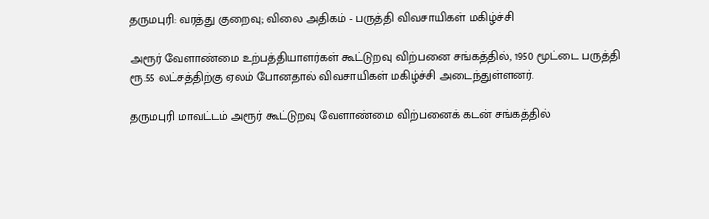தருமபுரி: வரத்து குறைவு; விலை அதிகம் - பருத்தி விவசாயிகள் மகிழ்ச்சி

அரூர் வேளாண்மை உற்பத்தியாளர்கள் கூட்டுறவு விற்பனை சங்கத்தில், 1950 மூட்டை பருத்தி ரூ.55 லட்சத்திற்கு ஏலம் போனதால் விவசாயிகள் மகிழ்ச்சி அடைந்துள்ளனர்.

தருமபுரி மாவட்டம் அரூர் கூட்டுறவு வேளாண்மை விற்பனைக் கடன் சங்கத்தில்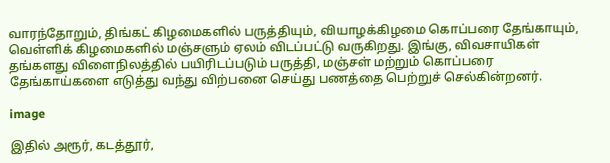வாரந்தோறும், திங்கட் கிழமைகளில் பருத்தியும், வியாழக்கிழமை கொப்பரை தேங்காயும், வெள்ளிக் கிழமைகளில் மஞ்சளும் ஏலம் விடப்பட்டு வருகிறது. இங்கு, விவசாயிகள் தங்களது விளைநிலத்தில் பயிரிடப்படும் பருத்தி, மஞ்சள் மற்றும் கொப்பரை தேங்காய்களை எடுத்து வந்து விற்பனை செய்து பணத்தை பெற்றுச் செல்கின்றனர்.

image

இதில் அரூர், கடத்தூர்,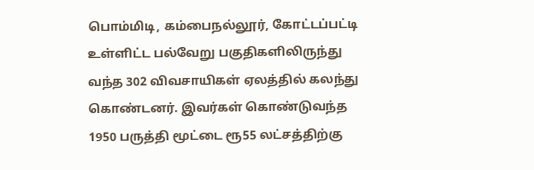பொம்மிடி, கம்பைநல்லூர், கோட்டப்பட்டி உள்ளிட்ட பல்வேறு பகுதிகளிலிருந்து வந்த 302 விவசாயிகள் ஏலத்தில் கலந்து கொண்டனர். இவர்கள் கொண்டுவந்த 1950 பருத்தி மூட்டை ரூ55 லட்சத்திற்கு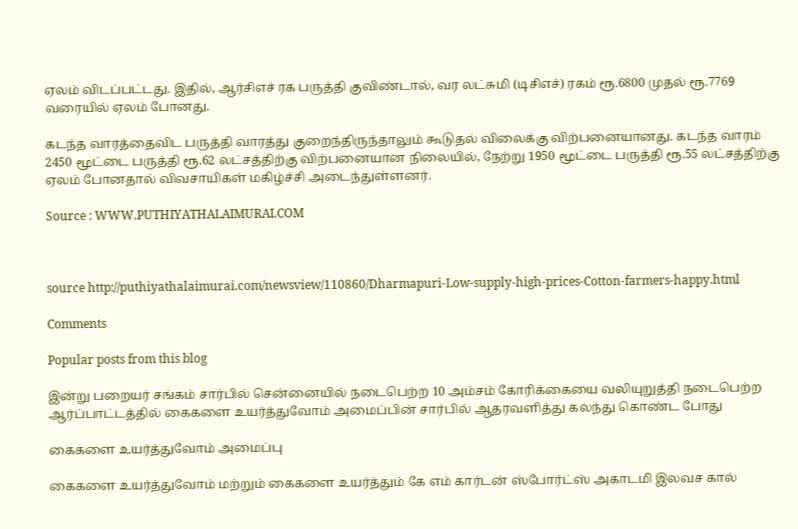ஏலம் விடப்பட்டது. இதில், ஆர்சிஎச் ரக பருத்தி குவிண்டால், வர லட்சுமி (டிசிஎச்) ரகம் ரூ.6800 முதல் ரூ.7769 வரையில் ஏலம் போனது.

கடந்த வாரத்தைவிட பருத்தி வாரத்து குறைந்திருந்தாலும் கூடுதல் விலைக்கு விற்பனையானது. கடந்த வாரம் 2450 மூட்டை பருத்தி ரூ.62 லட்சத்திற்கு விற்பனையான நிலையில், நேற்று 1950 மூட்டை பருத்தி ரூ.55 லட்சத்திற்கு ஏலம் போனதால் விவசாயிகள் மகிழ்ச்சி அடைந்துள்ளனர்.

Source : WWW.PUTHIYATHALAIMURAI.COM



source http://puthiyathalaimurai.com/newsview/110860/Dharmapuri-Low-supply-high-prices-Cotton-farmers-happy.html

Comments

Popular posts from this blog

இன்று பறையர் சங்கம் சார்பில் சென்னையில் நடைபெற்ற 10 அம்சம் கோரிக்கையை வலியுறுத்தி நடைபெற்ற ஆர்ப்பாட்டத்தில் கைகளை உயர்த்துவோம் அமைப்பின் சார்பில் ஆதரவளித்து கலந்து கொண்ட போது

கைகளை உயர்த்துவோம் அமைப்பு

கைகளை உயர்த்துவோம் மற்றும் கைகளை உயர்த்தும் கே எம் கார்டன் ஸ்போர்ட்ஸ் அகாடமி இலவச கால்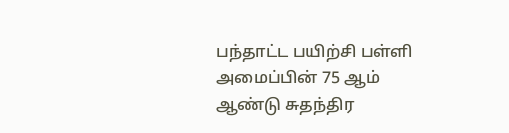பந்தாட்ட பயிற்சி பள்ளி அமைப்பின் 75 ஆம் ஆண்டு சுதந்திர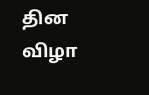தின விழா